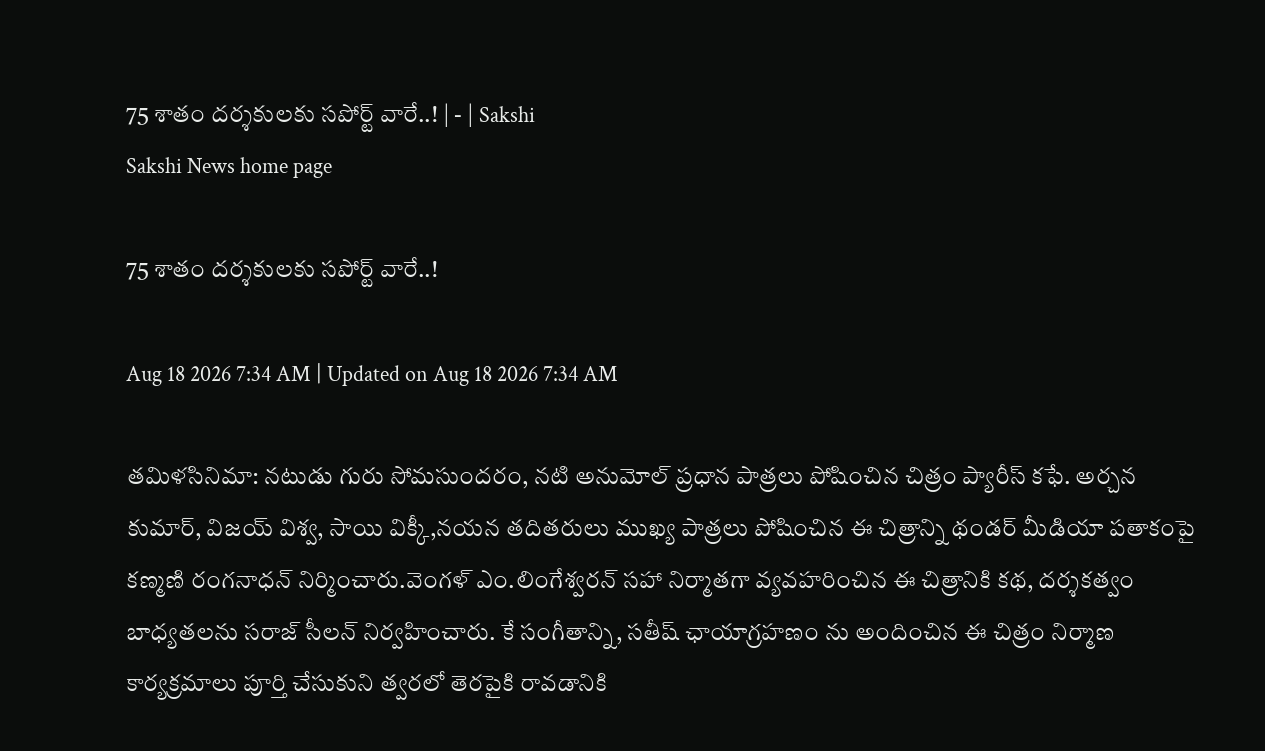75 శాతం దర్శకులకు సపోర్ట్‌ వారే..! | - | Sakshi
Sakshi News home page

75 శాతం దర్శకులకు సపోర్ట్‌ వారే..!

Aug 18 2026 7:34 AM | Updated on Aug 18 2026 7:34 AM

తమిళసినిమా: నటుడు గురు సోమసుందరం, నటి అనుమోల్‌ ప్రధాన పాత్రలు పోషించిన చిత్రం ప్యారీస్‌ కఫే. అర్చన కుమార్‌, విజయ్‌ విశ్వ, సాయి విక్కీ,నయన తదితరులు ముఖ్య పాత్రలు పోషించిన ఈ చిత్రాన్ని థండర్‌ మీడియా పతాకంపై కణ్మణి రంగనాధన్‌ నిర్మించారు.వెంగళ్‌ ఎం.లింగేశ్వరన్‌ సహా నిర్మాతగా వ్యవహరించిన ఈ చిత్రానికి కథ, దర్శకత్వం బాధ్యతలను సరాజ్‌ సీలన్‌ నిర్వహించారు. కే సంగీతాన్ని, సతీష్‌ ఛాయాగ్రహణం ను అందించిన ఈ చిత్రం నిర్మాణ కార్యక్రమాలు పూర్తి చేసుకుని త్వరలో తెరపైకి రావడానికి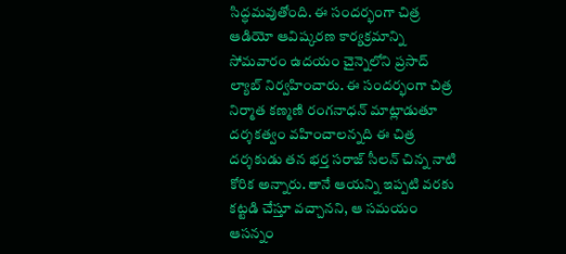సిద్ధమవుతోంది. ఈ సందర్భంగా చిత్ర ఆడియో ఆవిష్కరణ కార్యక్రమాన్ని సోమవారం ఉదయం చైన్నెలోని ప్రసాద్‌ ల్యాబ్‌ నిర్వహించారు. ఈ సందర్భంగా చిత్ర నిర్మాత కణ్మణి రంగనాధన్‌ మాట్లాడుతూ దర్శకత్వం వహించాలన్నది ఈ చిత్ర దర్శకుడు తన భర్త సరాజ్‌ సీలన్‌ చిన్న నాటి కోరిక అన్నారు. తానే ఆయన్ని ఇప్పటి వరకు కట్టడి చేస్తూ వచ్చానని, ఆ సమయం ఆసన్నం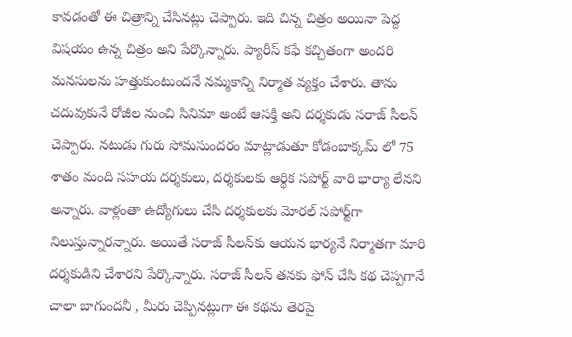కావడంతో ఈ చిత్రాన్ని చేసినట్లు చెప్పారు. ఇది చిన్న చిత్రం అయినా పెద్ద విషయం ఉన్న చిత్రం అని పేర్కొన్నారు. ప్యారీస్‌ కఫే కచ్చితంగా అందరి మనసులను హత్తుకుంటుందనే నమ్మకాన్ని నిర్మాత వ్యక్తం చేశారు. తాను చదువుకునే రోజీల నుంచి సినిమా అంటే ఆసక్తి అని దర్శకుడు సరాజ్‌ సీలన్‌ చెప్పారు. నటుడు గురు సోమసుందరం మాట్లాడుతూ కోడంబాక్కమ్‌ లో 75 శాతం మంది సహయ దర్శకులు, దర్శకులకు ఆర్థిక సపోర్ట్‌ వారి భార్యా లేనని అన్నారు. వాళ్లంతా ఉద్యోగులు చేసి దర్శకులకు మోరల్‌ సపోర్ట్‌గా నిలుస్తున్నారన్నారు. అయితే సరాజ్‌ సీలన్‌కు ఆయన భార్యనే నిర్మాతగా మారి దర్శకుడిని చేశారని పేర్కొన్నారు. సరాజ్‌ సీలన్‌ తనకు ఫోన్‌ చేసి కథ చెప్పగానే చాలా బాగుందనీ , మీరు చెప్పినట్లుగా ఈ కథను తెరపై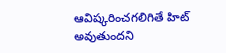ఆవిష్కరించగలిగితే హిట్‌ అవుతుందని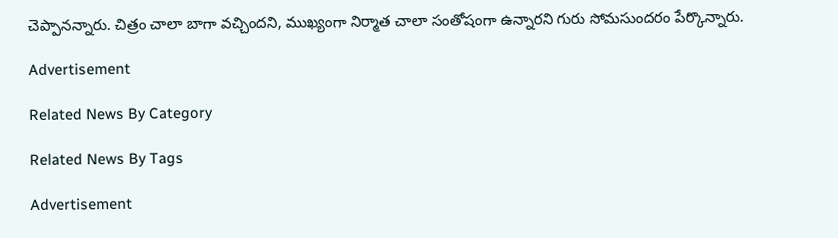చెప్పానన్నారు. చిత్రం చాలా బాగా వచ్చిందని, ముఖ్యంగా నిర్మాత చాలా సంతోషంగా ఉన్నారని గురు సోమసుందరం పేర్కొన్నారు.

Advertisement

Related News By Category

Related News By Tags

Advertisement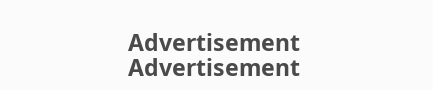Advertisement
Advertisement